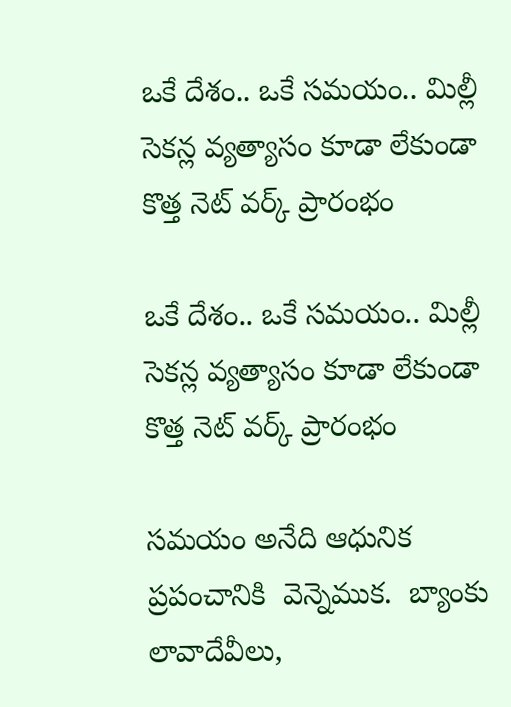ఒకే దేశం.. ఒకే సమయం.. మిల్లీ సెకన్ల వ్యత్యాసం కూడా లేకుండా కొత్త నెట్ వర్క్ ప్రారంభం

ఒకే దేశం.. ఒకే సమయం.. మిల్లీ సెకన్ల వ్యత్యాసం కూడా లేకుండా కొత్త నెట్ వర్క్ ప్రారంభం

సమయం అనేది ఆధునిక  ప్రపంచానికి  వెన్నెముక.  బ్యాంకు లావాదేవీలు,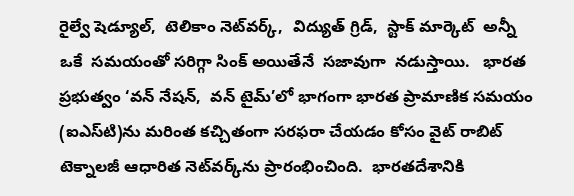రైల్వే షెడ్యూల్,  టెలికాం నెట్‌‌‌‌వర్క్,  విద్యుత్ గ్రిడ్,  స్టాక్ మార్కెట్  అన్నీ  ఒకే  సమయంతో సరిగ్గా సింక్ అయితేనే  సజావుగా  నడుస్తాయి.   భారత ప్రభుత్వం ‘వన్‌‌‌‌ నేషన్‌‌‌‌,  వన్‌‌‌‌ టైమ్‌‌‌‌’లో భాగంగా భారత ప్రామాణిక సమయం (ఐఎస్‌‌‌‌టి)ను మరింత కచ్చితంగా సరఫరా చేయడం కోసం వైట్ రాబిట్ టెక్నాలజీ ఆధారిత నెట్‌‌‌‌వర్క్‌‌‌‌ను ప్రారంభించింది.  భారతదేశానికి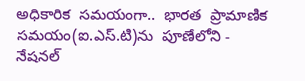అధికారిక  సమయంగా..  భారత  ప్రామాణిక  సమయం(ఐ.ఎస్.టి)ను  పూణేలోని - నేషనల్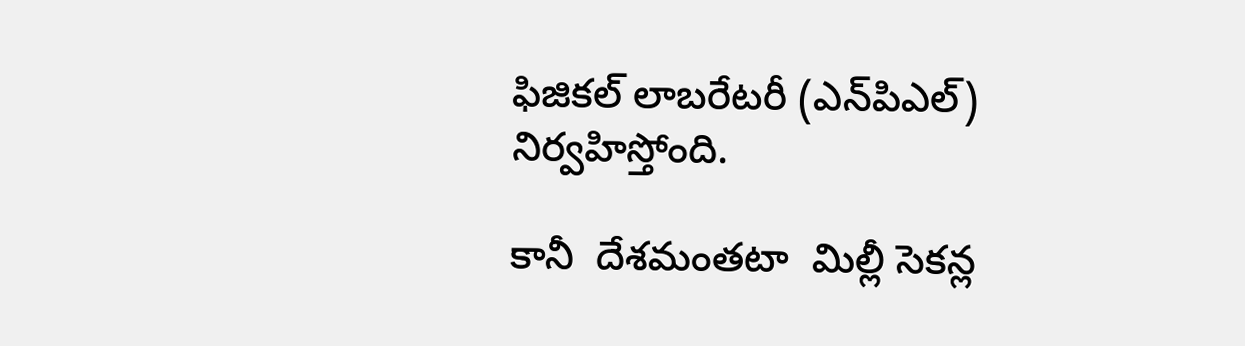ఫిజికల్ లాబరేటరీ (ఎన్‌‌‌‌పిఎల్) నిర్వహిస్తోంది.

కానీ  దేశమంతటా  మిల్లీ సెకన్ల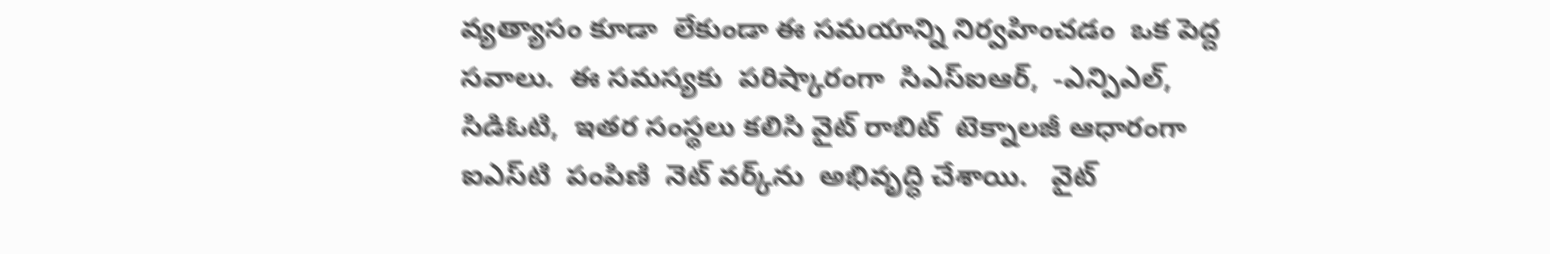వ్యత్యాసం కూడా  లేకుండా ఈ సమయాన్ని నిర్వహించడం  ఒక పెద్ద సవాలు.  ఈ సమస్యకు  పరిష్కారంగా  సిఎస్ఐఆర్,  -ఎన్పిఎల్,  సిడిఓటి,  ఇతర సంస్థలు కలిసి వైట్ రాబిట్  టెక్నాలజీ ఆధారంగా  ఐఎస్‌‌‌‌టి  పంపిణి  నెట్‌‌‌‌ వర్క్‌‌‌‌ను  అభివృద్ధి చేశాయి.   వైట్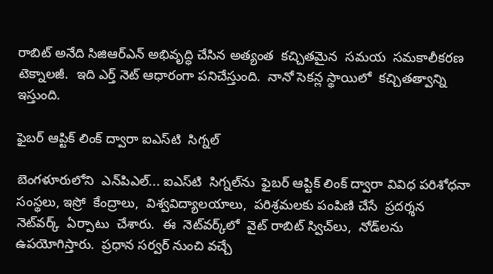రాబిట్ అనేది సిజిఆర్ఎన్ అభివృద్ధి చేసిన అత్యంత  కచ్చితమైన  సమయ  సమకాలీకరణ  టెక్నాలజీ.  ఇది ఎర్త్ నెట్ ఆధారంగా పనిచేస్తుంది.  నానో సెకన్ల స్థాయిలో  కచ్చితత్వాన్ని ఇస్తుంది.

ఫైబర్ ఆప్టిక్ లింక్ ద్వారా ఐఎస్‌‌‌‌టి  సిగ్నల్‌‌‌‌

బెంగళూరులోని  ఎన్‌‌‌‌పిఎల్... ఐఎస్‌‌‌‌టి  సిగ్నల్‌‌‌‌ను  ఫైబర్ ఆప్టిక్ లింక్ ద్వారా వివిధ పరిశోధనా సంస్థలు, ఇస్రో  కేంద్రాలు,  విశ్వవిద్యాలయాలు,  పరిశ్రమలకు పంపిణి చేసే  ప్రదర్శన నెట్‌‌‌‌వర్క్  ఏర్పాటు  చేశారు.  ఈ  నెట్‌‌‌‌వర్క్‌‌‌‌లో  వైట్ రాబిట్ స్విచ్‌‌‌‌లు,  నోడ్‌‌‌‌లను ఉపయోగిస్తారు.  ప్రధాన సర్వర్ నుంచి వచ్చే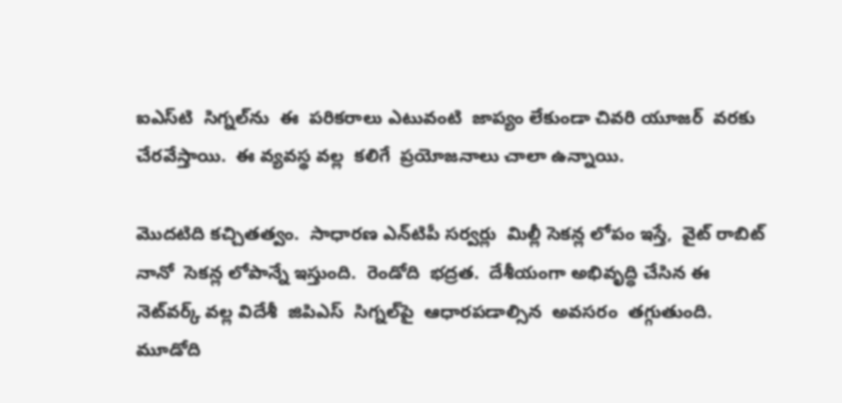ఐఎస్‌‌‌‌టి  సిగ్నల్‌‌‌‌ను  ఈ  పరికరాలు ఎటువంటి  జాప్యం లేకుండా చివరి యూజర్  వరకు చేరవేస్తాయి.  ఈ వ్యవస్థ వల్ల  కలిగే  ప్రయోజనాలు చాలా ఉన్నాయి.

మొదటిది కచ్చితత్వం.  సాధారణ ఎన్‌‌‌‌టిపీ సర్వర్లు  మిల్లీ సెకన్ల లోపం ఇస్తే,  వైట్ రాబిట్  నానో  సెకన్ల లోపాన్నే ఇస్తుంది.  రెండోది  భద్రత.  దేశీయంగా అభివృద్ధి చేసిన ఈ నెట్‌‌‌‌వర్క్ వల్ల విదేశీ  జిపిఎస్  సిగ్నల్‌‌‌‌పై  ఆధారపడాల్సిన  అవసరం  తగ్గుతుంది.  మూడోది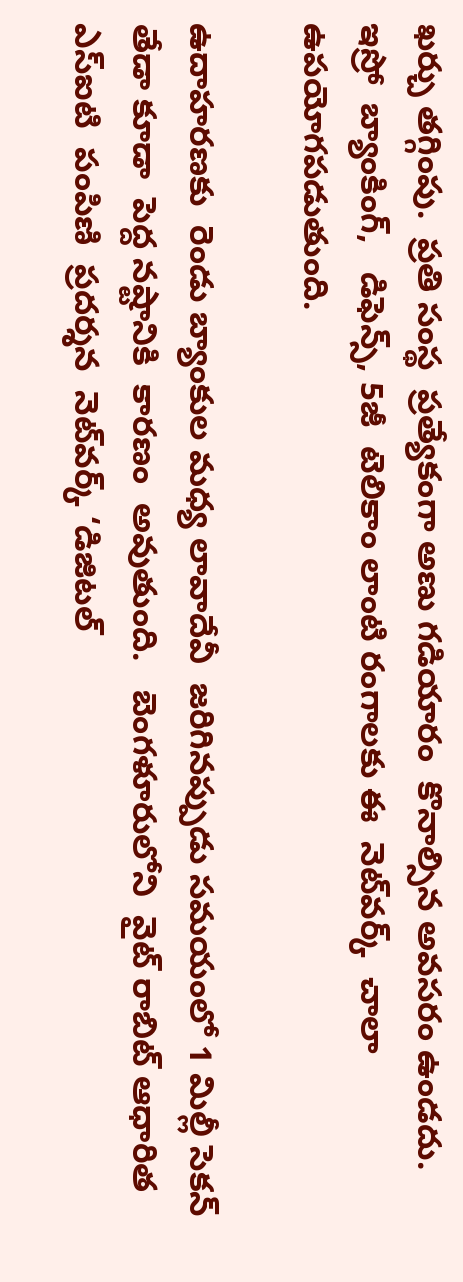ఖర్చు తగ్గింపు.  ప్రతి సంస్థ  ప్రత్యేకంగా అణు గడియారం  కొనాల్సిన అవసరం ఉండదు.  ఇస్రో  బ్యాంకింగ్,   డిఫెన్స్, 5జీ  టెలికాం లాంటి రంగాలకు ఈ  నెట్‌‌‌‌వర్క్  చాలా ఉపయోగపడుతుంది.

ఉదాహరణకు  రెండు బ్యాంకుల మధ్య లావాదేవీ  జరిగినప్పుడు సమయంలో 1 మిల్లీ సెకన్  తేడా కూడా  పెద్ద నష్టానికి  కారణం  అవుతుంది.   బెంగళూరులోని  వైట్ రాబిట్ ఆధారిత ఎస్ఐటి  పంపిణి  ప్రదర్శన  నెట్‌‌‌‌వర్క్ ‘డిజిటల్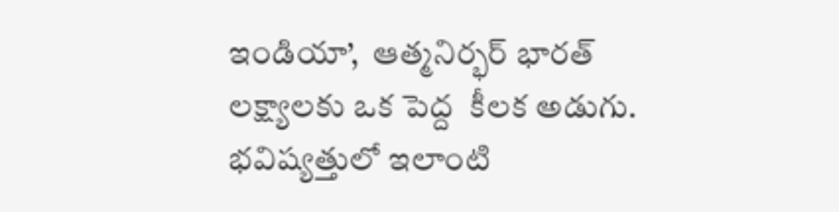ఇండియా’,  ఆత్మనిర్భర్ భారత్  లక్ష్యాలకు ఒక పెద్ద  కీలక అడుగు.  భవిష్యత్తులో ఇలాంటి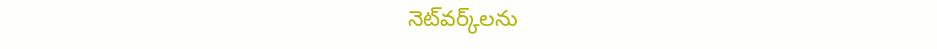నెట్‌‌‌‌వర్క్‌‌‌‌లను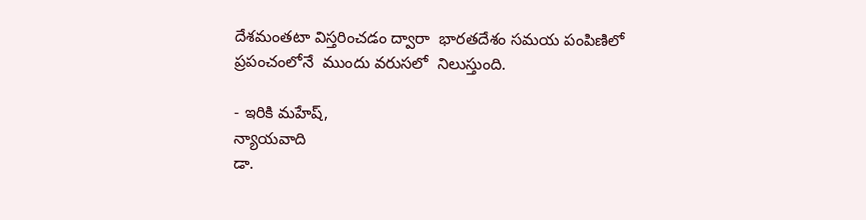దేశమంతటా విస్తరించడం ద్వారా  భారతదేశం సమయ పంపిణిలో  ప్రపంచంలోనే  ముందు వరుసలో  నిలుస్తుంది.

- ఇరికి మహేష్,
న్యాయవాది
డా.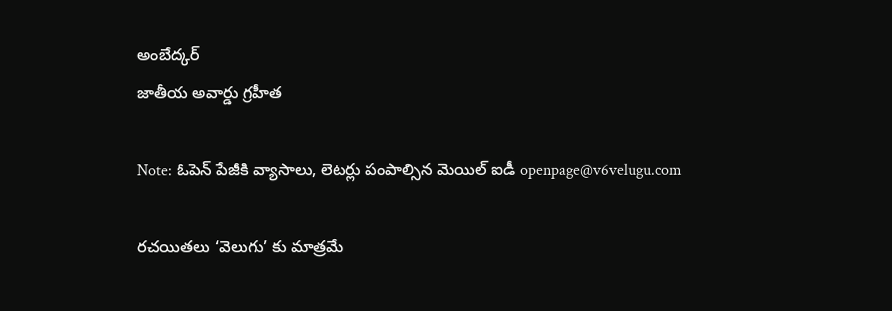అంబేద్కర్
జాతీయ అవార్డు గ్రహీత

Note: ఓపెన్ పేజీకి వ్యాసాలు, లెటర్లు పంపాల్సిన మెయిల్ ఐడీ openpage@v6velugu.com

రచయితలు ‘వెలుగు’ కు మాత్రమే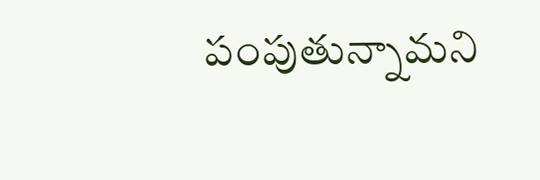పంపుతున్నామని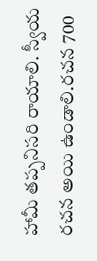హామీ తప్పనిసరి రాయాలి. స్వీయ రచన అయి ఉండాలి.రచన 700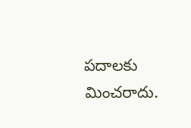పదాలకు మించరాదు.